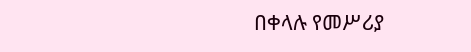በቀላሉ የመሥሪያ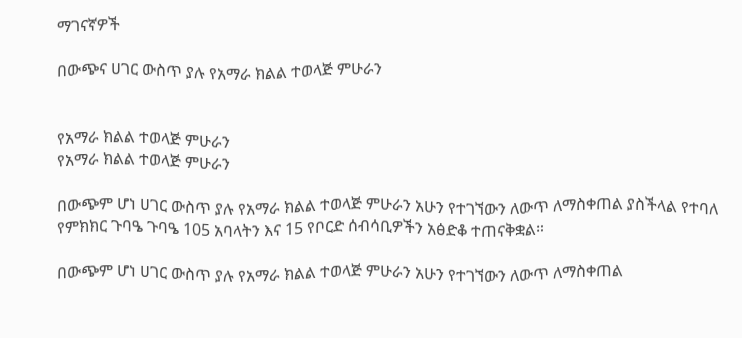ማገናኛዎች

በውጭና ሀገር ውስጥ ያሉ የአማራ ክልል ተወላጅ ምሁራን


የአማራ ክልል ተወላጅ ምሁራን
የአማራ ክልል ተወላጅ ምሁራን

በውጭም ሆነ ሀገር ውስጥ ያሉ የአማራ ክልል ተወላጅ ምሁራን አሁን የተገኘውን ለውጥ ለማስቀጠል ያስችላል የተባለ የምክክር ጉባዔ ጉባዔ 105 አባላትን እና 15 የቦርድ ሰብሳቢዎችን አፅድቆ ተጠናቅቋል።

በውጭም ሆነ ሀገር ውስጥ ያሉ የአማራ ክልል ተወላጅ ምሁራን አሁን የተገኘውን ለውጥ ለማስቀጠል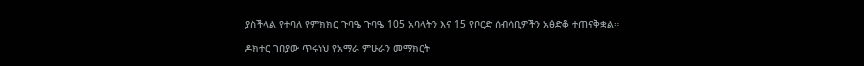ያስችላል የተባለ የምክክር ጉባዔ ጉባዔ 105 አባላትን እና 15 የቦርድ ሰብሳቢዎችን አፅድቆ ተጠናቅቋል።

ዶክተር ገበያው ጥሩነህ የአማራ ምሁራን መማክርት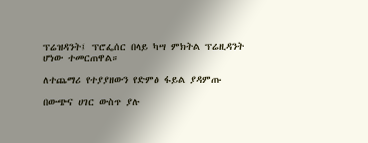ፕሬዝዳንት፤ ፕሮፌሰር በላይ ካሣ ምክትል ፕሬዚዳንት ሆነው ተመርጠዋል።

ለተጨማሪ የተያያዘውን የድምፅ ፋይል ያዳምጡ

በውጭና ሀገር ውስጥ ያሉ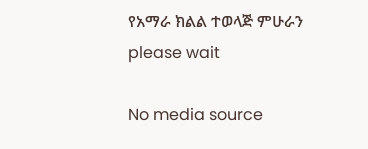የአማራ ክልል ተወላጅ ምሁራን
please wait

No media source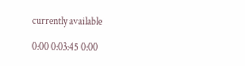currently available

0:00 0:03:45 0:00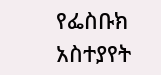የፌስቡክ አስተያየት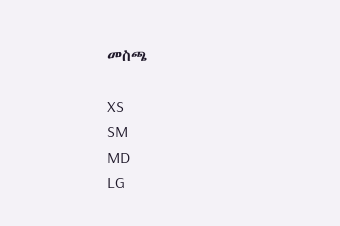መስጫ

XS
SM
MD
LG